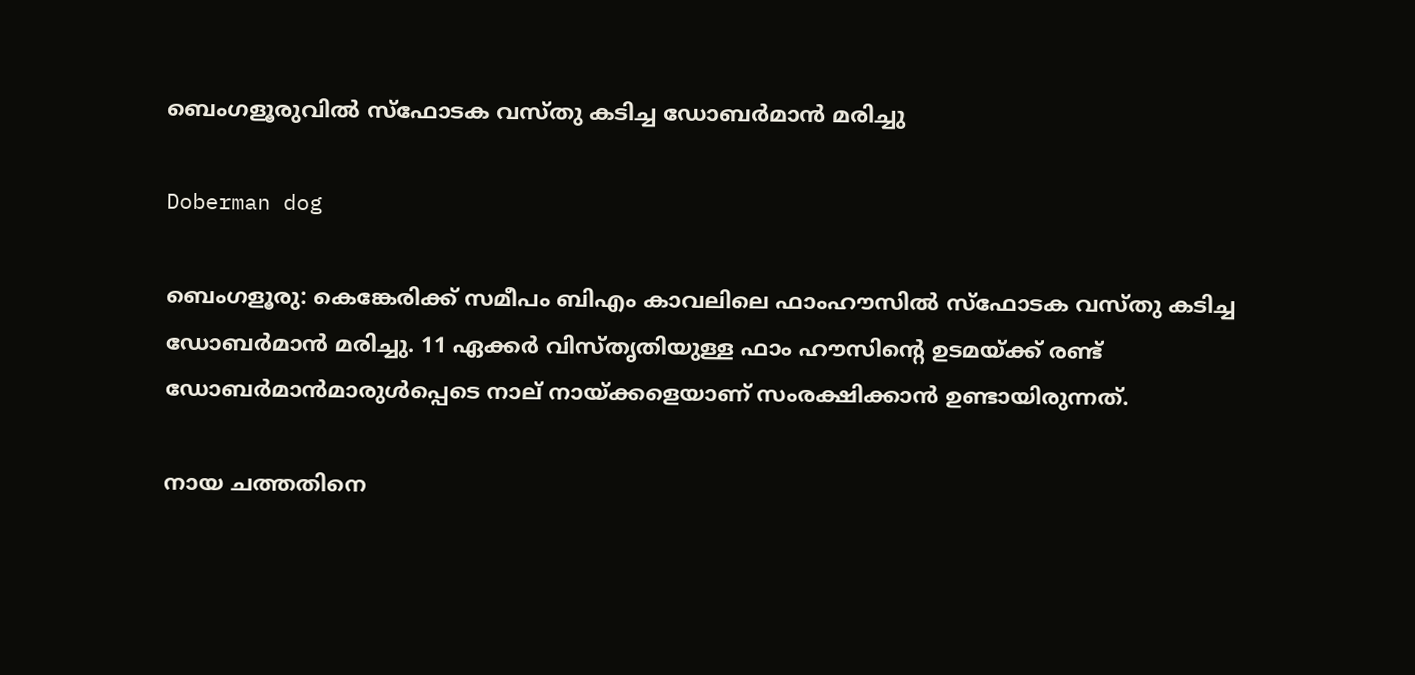ബെംഗളൂരുവിൽ സ്‌ഫോടക വസ്തു കടിച്ച ഡോബർമാൻ മരിച്ചു

Doberman dog

ബെംഗളൂരു: കെങ്കേരിക്ക് സമീപം ബിഎം കാവലിലെ ഫാംഹൗസിൽ സ്‌ഫോടക വസ്തു കടിച്ച ഡോബർമാൻ മരിച്ചു. 11 ഏക്കർ വിസ്തൃതിയുള്ള ഫാം ഹൗസിന്റെ ഉടമയ്ക്ക് രണ്ട് ഡോബർമാൻമാരുൾപ്പെടെ നാല് നായ്ക്കളെയാണ് സംരക്ഷിക്കാൻ ഉണ്ടായിരുന്നത്.

നായ ചത്തതിനെ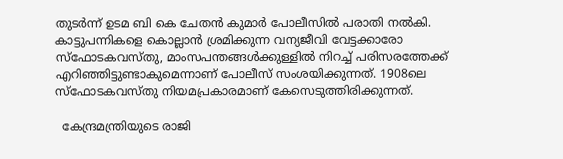തുടർന്ന് ഉടമ ബി കെ ചേതൻ കുമാർ പോലീസിൽ പരാതി നൽകി. കാട്ടുപന്നികളെ കൊല്ലാൻ ശ്രമിക്കുന്ന വന്യജീവി വേട്ടക്കാരോ സ്ഫോടകവസ്തു, മാംസപന്തങ്ങൾക്കുള്ളിൽ നിറച്ച് പരിസരത്തേക്ക് എറിഞ്ഞിട്ടുണ്ടാകുമെന്നാണ് പോലീസ് സംശയിക്കുന്നത്. 1908ലെ സ്‌ഫോടകവസ്തു നിയമപ്രകാരമാണ് കേസെടുത്തിരിക്കുന്നത്.

  കേന്ദ്രമന്ത്രിയുടെ രാജി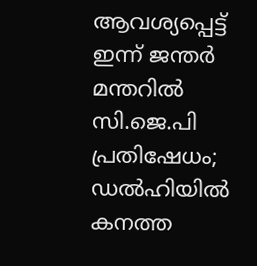ആവശ്യപ്പെട്ട് ഇന്ന് ജന്തർ മന്തറിൽ സി.ജെ.പി പ്രതിഷേധം; ഡൽഹിയിൽ കനത്ത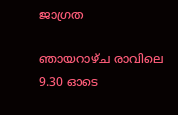ജാഗ്രത

ഞായറാഴ്‌ച രാവിലെ 9.30 ഓടെ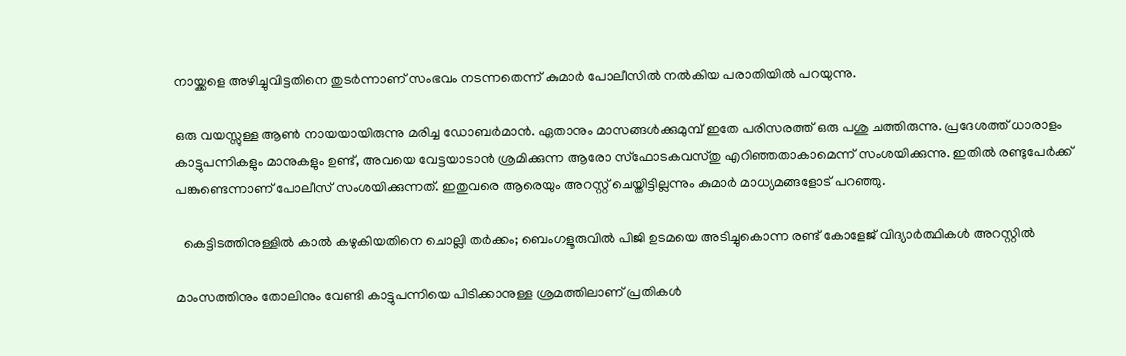നായ്ക്കളെ അഴിച്ചുവിട്ടതിനെ തുടർന്നാണ് സംഭവം നടന്നതെന്ന് കുമാർ പോലീസിൽ നൽകിയ പരാതിയിൽ പറയുന്നു.

ഒരു വയസ്സുള്ള ആൺ നായയായിരുന്നു മരിച്ച ഡോബർമാൻ. ഏതാനും മാസങ്ങൾക്കുമുമ്പ് ഇതേ പരിസരത്ത് ഒരു പശു ചത്തിരുന്നു. പ്രദേശത്ത് ധാരാളം കാട്ടുപന്നികളും മാനുകളും ഉണ്ട്, അവയെ വേട്ടയാടാൻ ശ്രമിക്കുന്ന ആരോ സ്ഫോടകവസ്തു എറിഞ്ഞതാകാമെന്ന് സംശയിക്കുന്നു. ഇതിൽ രണ്ടുപേർക്ക് പങ്കുണ്ടെന്നാണ് പോലീസ് സംശയിക്കുന്നത്. ഇതുവരെ ആരെയും അറസ്റ്റ് ചെയ്തിട്ടില്ലന്നും കുമാർ മാധ്യമങ്ങളോട് പറഞ്ഞു.

  കെട്ടിടത്തിനുള്ളിൽ കാൽ കഴുകിയതിനെ ചൊല്ലി തർക്കം; ബെംഗളൂരുവിൽ പിജി ഉടമയെ അടിച്ചുകൊന്ന രണ്ട് കോളേജ് വിദ്യാർത്ഥികൾ അറസ്റ്റിൽ

മാംസത്തിനും തോലിനും വേണ്ടി കാട്ടുപന്നിയെ പിടിക്കാനുള്ള ശ്രമത്തിലാണ് പ്രതികൾ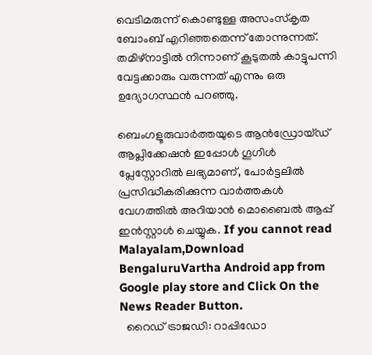വെടിമരുന്ന് കൊണ്ടുള്ള അസംസ്‌കൃത ബോംബ് എറിഞ്ഞതെന്ന് തോന്നുന്നത്. തമിഴ്നാട്ടിൽ നിന്നാണ് കൂടുതൽ കാട്ടുപന്നി വേട്ടക്കാരും വരുന്നത് എന്നും ഒരു ഉദ്യോഗസ്ഥൻ പറഞ്ഞു.

ബെംഗളൂരുവാർത്തയുടെ ആൻഡ്രോയ്ഡ് ആപ്ലിക്കേഷൻ ഇപ്പോൾ ഗൂഗിൾ പ്ലേസ്റ്റോറിൽ ലഭ്യമാണ്, പോർട്ടലിൽ പ്രസിദ്ധീകരിക്കുന്ന വാർത്തകൾ വേഗത്തിൽ അറിയാൻ മൊബൈൽ ആപ്പ് ഇൻസ്റ്റാൾ ചെയ്യുക. If you cannot read Malayalam,Download BengaluruVartha Android app from Google play store and Click On the News Reader Button.
  റൈഡ് ട്രാജഡി: റാപ്പിഡോ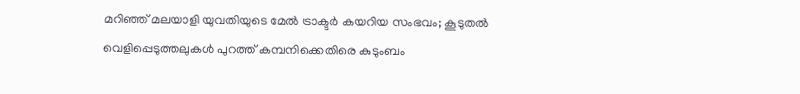മറിഞ്ഞ് മലയാളി യുവതിയുടെ മേൽ ട്രാക്ടർ കയറിയ സംഭവം; കൂടുതൽ വെളിപ്പെടുത്തലുകൾ പുറത്ത് കമ്പനിക്കെതിരെ കുടുംബം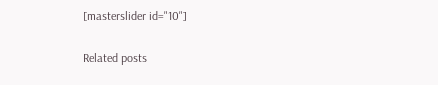[masterslider id="10"]

Related posts